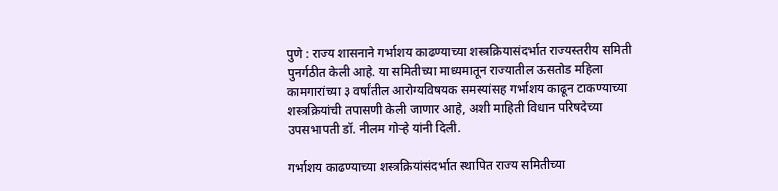पुणे : राज्य शासनाने गर्भाशय काढण्याच्या शस्त्रक्रियासंदर्भात राज्यस्तरीय समिती पुनर्गठीत केली आहे. या समितीच्या माध्यमातून राज्यातील ऊसतोड महिला कामगारांच्या ३ वर्षांतील आरोग्यविषयक समस्यांसह गर्भाशय काढून टाकण्याच्या शस्त्रक्रियांची तपासणी केली जाणार आहे, अशी माहिती विधान परिषदेच्या उपसभापती डॉ. नीलम गोऱ्हे यांनी दिली.

गर्भाशय काढण्याच्या शस्त्रक्रियांसंदर्भात स्थापित राज्य समितीच्या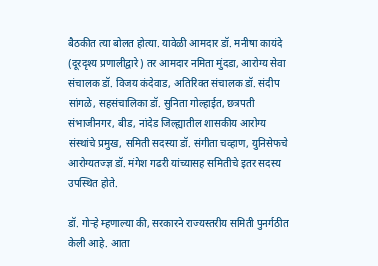बैठकीत त्या बोलत होत्या. यावेळी आमदार डॉ. मनीषा कायंदे (दूरदृश्य प्रणालीद्वारे) तर आमदार नमिता मुंदडा, आरोग्य सेवा संचालक डॉ. विजय कंदेवाड, अतिरिक्त संचालक डॉ. संदीप सांगळे, सहसंचालिका डॉ. सुनिता गोल्हाईत, छत्रपती संभाजीनगर, बीड, नांदेड जिल्ह्यातील शासकीय आरोग्य संस्थांचे प्रमुख, समिती सदस्या डॉ. संगीता चव्हाण, युनिसेफचे आरोग्यतज्ज्ञ डॉ. मंगेश गढरी यांच्यासह समितीचे इतर सदस्य उपस्थित होते.

डॉ. गोऱ्हे म्हणाल्या की, सरकारने राज्यस्तरीय समिती पुनर्गठीत केली आहे. आता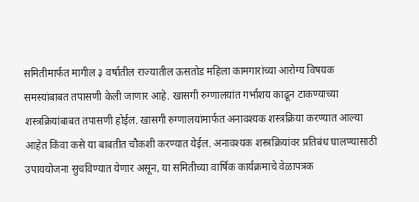समितीमार्फत मागील ३ वर्षातील राज्यातील ऊसतोड महिला कामगारांच्या आरोग्य विषयक समस्यांबाबत तपासणी केली जाणार आहे. खासगी रुग्णालयांत गर्भाशय काढून टाकण्याच्या शस्त्रक्रियांबाबत तपासणी होईल. खासगी रुग्णालयांमार्फत अनावश्यक शस्त्रक्रिया करण्यात आल्या आहेत किंवा कसे या बाबतीत चौकशी करण्यात येईल. अनावश्यक शस्त्रक्रियांवर प्रतिबंध घालण्यासाठी उपाययोजना सुचविण्यात येणार असून, या समितीच्या वार्षिक कार्यक्रमाचे वेळापत्रक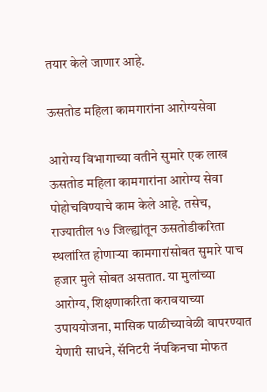तयार केले जाणार आहे.

ऊसतोड महिला कामगारांना आरोग्यसेवा

आरोग्य विभागाच्या वतीने सुमारे एक लाख ऊसतोड महिला कामगारांना आरोग्य सेवा पोहोचविण्याचे काम केले आहे. तसेच, राज्यातील १७ जिल्ह्यांतून ऊसतोडीकरिता स्थलांरित होणाऱ्या कामगारांसोबत सुमारे पाच हजार मुले सोबत असतात. या मुलांच्या आरोग्य, शिक्षणाकरिता करावयाच्या उपाययोजना, मासिक पाळीच्यावेळी वापरण्यात येणारी साधने, सॅनिटरी नॅपकिनचा मोफत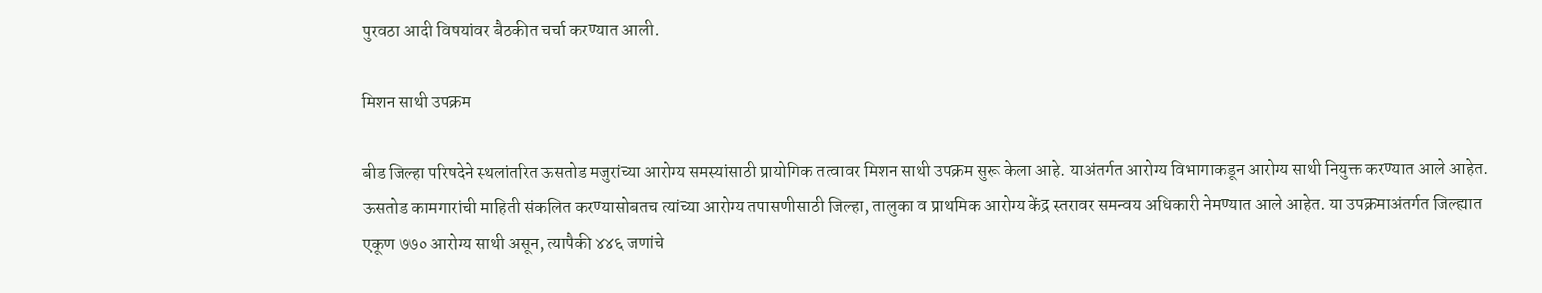पुरवठा आदी विषयांवर बैठकीत चर्चा करण्यात आली.

मिशन साथी उपक्रम

बीड जिल्हा परिषदेने स्थलांतरित ऊसतोड मजुरांच्या आरोग्य समस्यांसाठी प्रायोगिक तत्वावर मिशन साथी उपक्रम सुरू केला आहे. याअंतर्गत आरोग्य विभागाकडून आरोग्य साथी नियुक्त करण्यात आले आहेत. ऊसतोड कामगारांची माहिती संकलित करण्यासोबतच त्यांच्या आरोग्य तपासणीसाठी जिल्हा, तालुका व प्राथमिक आरोग्य केंद्र स्तरावर समन्वय अधिकारी नेमण्यात आले आहेत. या उपक्रमाअंतर्गत जिल्ह्यात एकूण ७७० आरोग्य साथी असून, त्यापैकी ४४६ जणांचे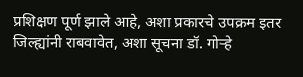प्रशिक्षण पूर्ण झाले आहे, अशा प्रकारचे उपक्रम इतर जिल्ह्यांनी राबवावेत, अशा सूचना डॉ. गोऱ्हे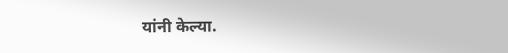यांनी केल्या.